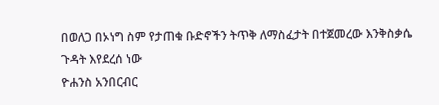በወለጋ በኦነግ ስም የታጠቁ ቡድኖችን ትጥቅ ለማስፈታት በተጀመረው እንቅስቃሴ ጉዳት እየደረሰ ነው
ዮሐንስ አንበርብር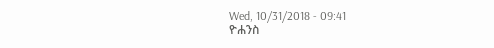Wed, 10/31/2018 - 09:41
ዮሐንስ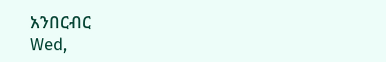አንበርብር
Wed,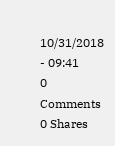10/31/2018 - 09:41
0 Comments
0 Shares